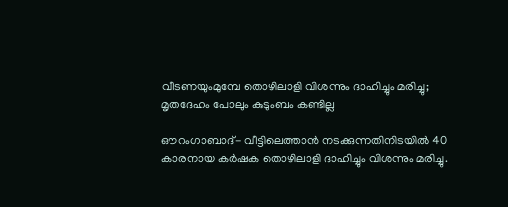വീടണയുംമുമ്പേ തൊഴിലാളി വിശന്നും ദാഹിച്ചും മരിച്ചു; മൃതദേഹം പോലും കുടുംബം കണ്ടില്ല

ഔറംഗാബാദ്- വീട്ടിലെത്താന്‍ നടക്കുന്നതിനിടയില്‍ 40 കാരനായ കര്‍ഷക തൊഴിലാളി ദാഹിച്ചും വിശന്നും മരിച്ചു.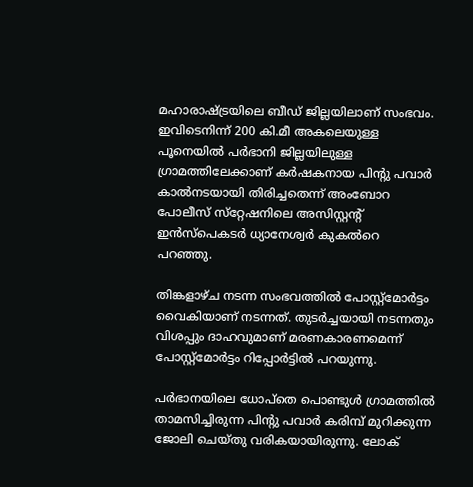മഹാരാഷ്ട്രയിലെ ബീഡ് ജില്ലയിലാണ് സംഭവം. ഇവിടെനിന്ന് 200 കി.മീ അകലെയുള്ള പൂനെയില്‍ പര്‍ഭാനി ജില്ലയിലുള്ള ഗ്രാമത്തിലേക്കാണ് കര്‍ഷകനായ പിന്റു പവാര്‍ കാല്‍നടയായി തിരിച്ചതെന്ന് അംബോറ പോലീസ് സ്‌റ്റേഷനിലെ അസിസ്റ്റന്റ് ഇന്‍സ്‌പെകടര്‍ ധ്യാനേശ്വര്‍ കുകല്‍റെ പറഞ്ഞു.

തിങ്കളാഴ്ച നടന്ന സംഭവത്തില്‍ പോസ്റ്റ്‌മോര്‍ട്ടം വൈകിയാണ് നടന്നത്. തുടര്‍ച്ചയായി നടന്നതും വിശപ്പും ദാഹവുമാണ് മരണകാരണമെന്ന് പോസ്റ്റ്‌മോര്‍ട്ടം റിപ്പോര്‍ട്ടില്‍ പറയുന്നു.

പര്‍ഭാനയിലെ ധോപ്‌തെ പൊണ്ടുള്‍ ഗ്രാമത്തില്‍ താമസിച്ചിരുന്ന പിന്റു പവാര്‍ കരിമ്പ് മുറിക്കുന്ന ജോലി ചെയ്തു വരികയായിരുന്നു. ലോക്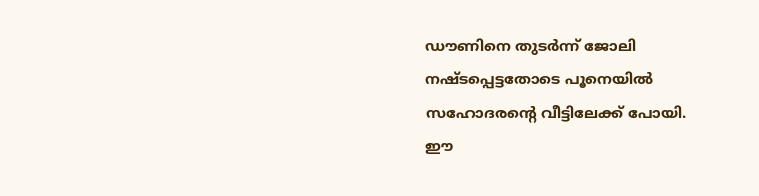ഡൗണിനെ തുടര്‍ന്ന് ജോലി നഷ്ടപ്പെട്ടതോടെ പൂനെയില്‍ സഹോദരന്റെ വീട്ടിലേക്ക് പോയി.
ഈ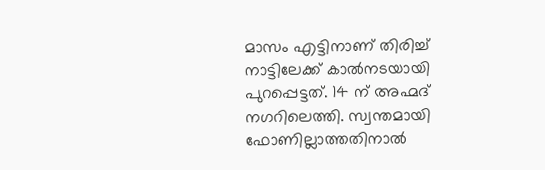മാസം എട്ടിനാണ് തിരിച്ച് നാട്ടിലേക്ക് കാല്‍നടയായി പുറപ്പെട്ടത്. 14 ന് അഹ്മദ് നഗറിലെത്തി. സ്വന്തമായി ഫോണില്ലാത്തതിനാല്‍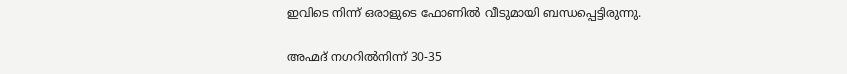ഇവിടെ നിന്ന് ഒരാളുടെ ഫോണില്‍ വീടുമായി ബന്ധപ്പെട്ടിരുന്നു.

അഹ്മദ് നഗറില്‍നിന്ന് 30-35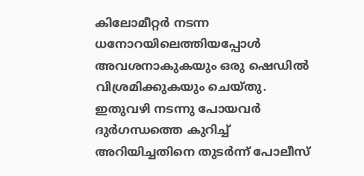കിലോമീറ്റര്‍ നടന്ന ധനോറയിലെത്തിയപ്പോള്‍ അവശനാകുകയും ഒരു ഷെഡില്‍ വിശ്രമിക്കുകയും ചെയ്തു. ഇതുവഴി നടന്നു പോയവര്‍ ദുര്‍ഗന്ധത്തെ കുറിച്ച് അറിയിച്ചതിനെ തുടര്‍ന്ന് പോലീസ്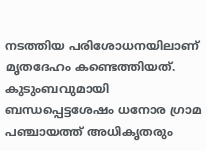നടത്തിയ പരിശോധനയിലാണ് മൃതദേഹം കണ്ടെത്തിയത്. കുടുംബവുമായി ബന്ധപ്പെട്ടശേഷം ധനോര ഗ്രാമ പഞ്ചായത്ത് അധികൃതരും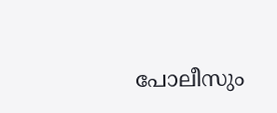പോലീസും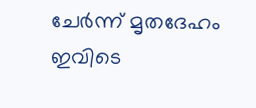ചേര്‍ന്ന് മൃതദേഹം ഇവിടെ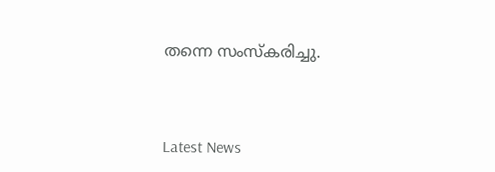തന്നെ സംസ്‌കരിച്ചു.



Latest News